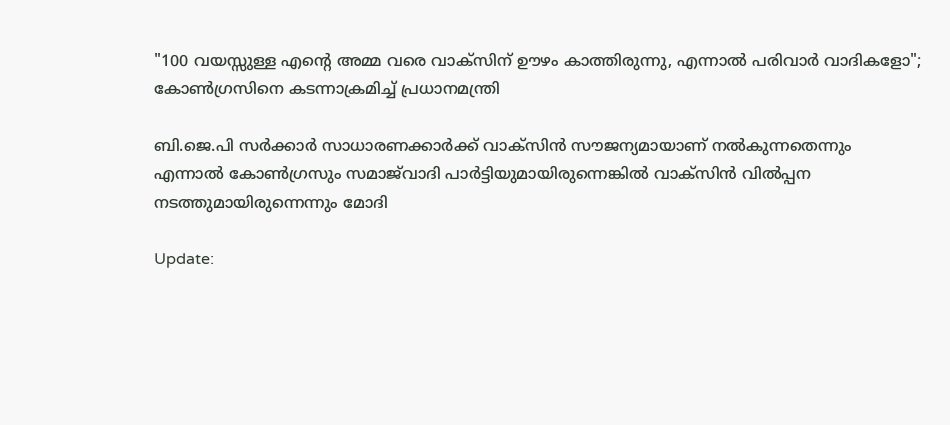"100 വയസ്സുള്ള എന്‍റെ അമ്മ വരെ വാക്സിന് ഊഴം കാത്തിരുന്നു, എന്നാല്‍ പരിവാര്‍ വാദികളോ"; കോണ്‍ഗ്രസിനെ കടന്നാക്രമിച്ച് പ്രധാനമന്ത്രി

ബി.ജെ.പി സർക്കാർ സാധാരണക്കാർക്ക് വാക്‌സിൻ സൗജന്യമായാണ് നൽകുന്നതെന്നും എന്നാൽ കോൺഗ്രസും സമാജ്‍വാദി പാർട്ടിയുമായിരുന്നെങ്കിൽ വാക്സിൻ വിൽപ്പന നടത്തുമായിരുന്നെന്നും മോദി

Update: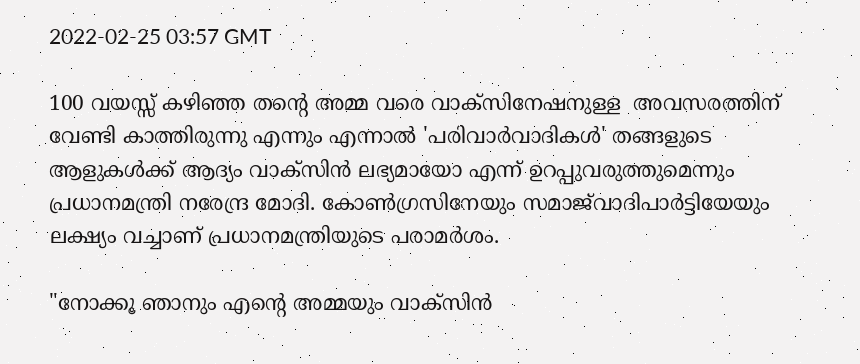2022-02-25 03:57 GMT

100 വയസ്സ് കഴിഞ്ഞ തന്റെ അമ്മ വരെ വാക്‌സിനേഷനുള്ള  അവസരത്തിന് വേണ്ടി കാത്തിരുന്നു എന്നും എന്നാൽ 'പരിവാർവാദികൾ' തങ്ങളുടെ ആളുകൾക്ക് ആദ്യം വാക്സിന്‍ ലഭ്യമായോ എന്ന് ഉറപ്പുവരുത്തുമെന്നും പ്രധാനമന്ത്രി നരേന്ദ്ര മോദി. കോൺഗ്രസിനേയും സമാജ്‍വാദിപാർട്ടിയേയും ലക്ഷ്യം വച്ചാണ് പ്രധാനമന്ത്രിയുടെ പരാമർശം.

"നോക്കൂ ഞാനും എന്റെ അമ്മയും വാക്‌സിൻ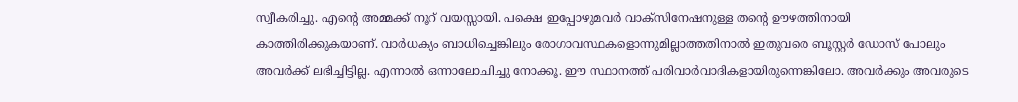സ്വീകരിച്ചു. എന്റെ അമ്മക്ക് നൂറ് വയസ്സായി. പക്ഷെ ഇപ്പോഴുമവർ വാക്‌സിനേഷനുള്ള തന്റെ ഊഴത്തിനായി കാത്തിരിക്കുകയാണ്. വാർധക്യം ബാധിച്ചെങ്കിലും രോഗാവസ്ഥകളൊന്നുമില്ലാത്തതിനാൽ ഇതുവരെ ബൂസ്റ്റർ ഡോസ് പോലും അവര്‍ക്ക് ലഭിച്ചിട്ടില്ല. എന്നാൽ ഒന്നാലോചിച്ചു നോക്കൂ. ഈ സ്ഥാനത്ത് പരിവാർവാദികളായിരുന്നെങ്കിലോ. അവർക്കും അവരുടെ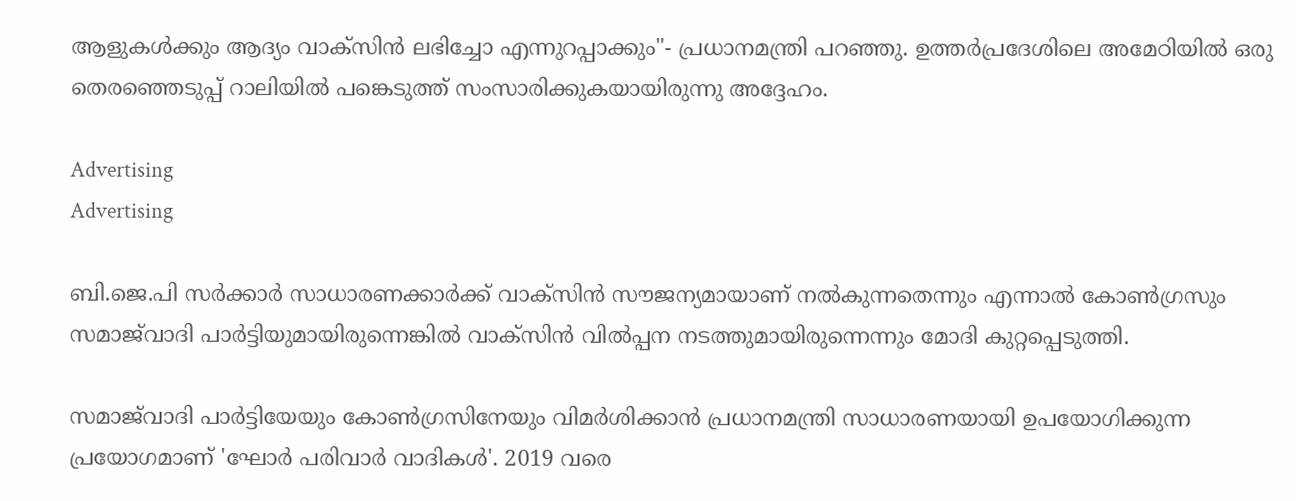ആളുകൾക്കും ആദ്യം വാക്‌സിൻ ലഭിച്ചോ എന്നുറപ്പാക്കും"- പ്രധാനമന്ത്രി പറഞ്ഞു. ഉത്തർപ്രദേശിലെ അമേഠിയിൽ ഒരു തെരഞ്ഞെടുപ്പ് റാലിയിൽ പങ്കെടുത്ത് സംസാരിക്കുകയായിരുന്നു അദ്ദേഹം.

Advertising
Advertising

ബി.ജെ.പി സർക്കാർ സാധാരണക്കാർക്ക് വാക്‌സിൻ സൗജന്യമായാണ് നൽകുന്നതെന്നും എന്നാൽ കോൺഗ്രസും സമാജ്‍വാദി പാർട്ടിയുമായിരുന്നെങ്കിൽ വാക്സിൻ വിൽപ്പന നടത്തുമായിരുന്നെന്നും മോദി കുറ്റപ്പെടുത്തി.

സമാജ്‍വാദി പാർട്ടിയേയും കോൺഗ്രസിനേയും വിമർശിക്കാൻ പ്രധാനമന്ത്രി സാധാരണയായി ഉപയോഗിക്കുന്ന പ്രയോഗമാണ് 'ഘോർ പരിവാർ വാദികൾ'. 2019 വരെ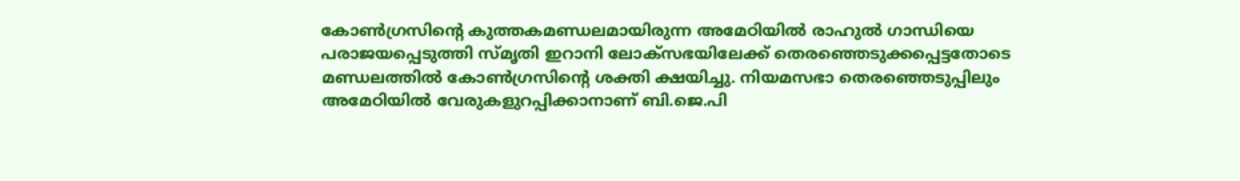കോൺഗ്രസിന്റെ കുത്തകമണ്ഡലമായിരുന്ന അമേഠിയിൽ രാഹുൽ ഗാന്ധിയെ പരാജയപ്പെടുത്തി സ്‍മൃതി ഇറാനി ലോക്‌സഭയിലേക്ക് തെരഞ്ഞെടുക്കപ്പെട്ടതോടെ മണ്ഡലത്തില്‍ കോൺഗ്രസിന്റെ ശക്തി ക്ഷയിച്ചു. നിയമസഭാ തെരഞ്ഞെടുപ്പിലും അമേഠിയിൽ വേരുകളുറപ്പിക്കാനാണ് ബി.ജെ.പി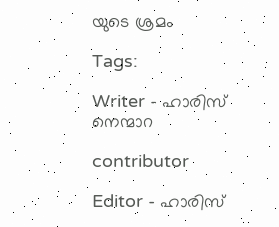യുടെ ശ്രമം

Tags:

Writer - ഹാരിസ് നെന്മാറ

contributor

Editor - ഹാരിസ്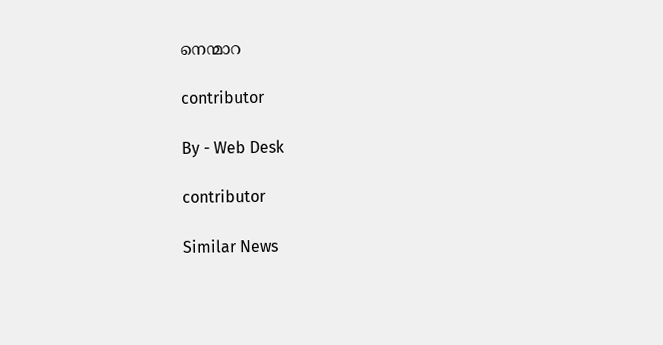നെന്മാറ

contributor

By - Web Desk

contributor

Similar News